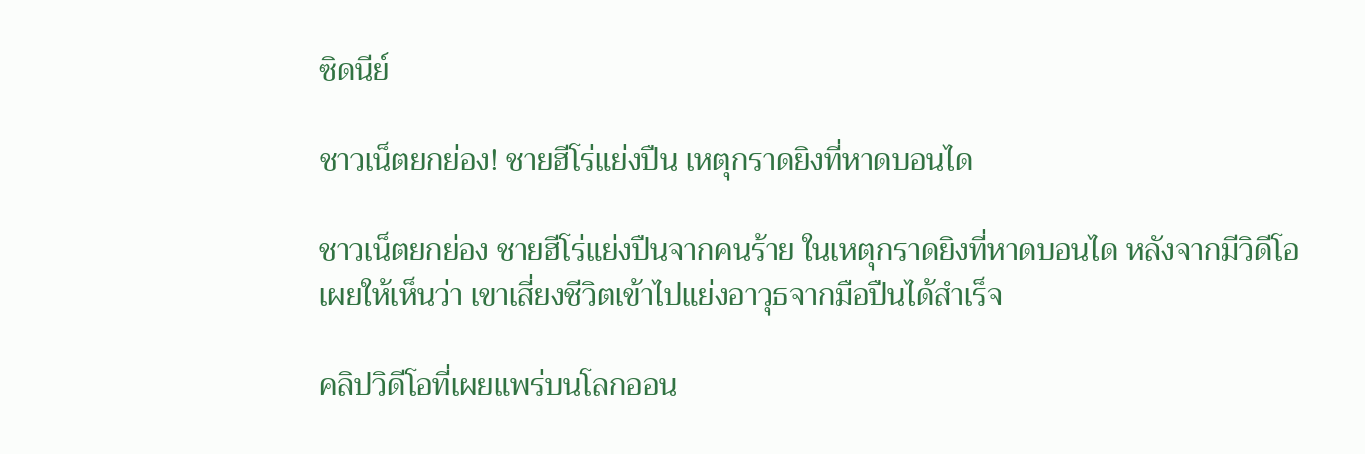ซิดนีย์

ชาวเน็ตยกย่อง! ชายฮีโร่แย่งปืน เหตุกราดยิงที่หาดบอนได

ชาวเน็ตยกย่อง ชายฮีโร่แย่งปืนจากคนร้าย ในเหตุกราดยิงที่หาดบอนได หลังจากมีวิดีโอเผยให้เห็นว่า เขาเสี่ยงชีวิตเข้าไปแย่งอาวุธจากมือปืนได้สำเร็จ

คลิปวิดีโอที่เผยแพร่บนโลกออน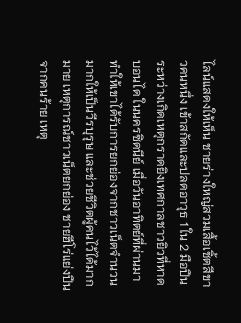ไลน์แสดงให้เห็น ชายร่างใหญ่สวมเสื้อเชิ้ตสีขาวคนหนึ่ง เข้าสกัดและปลดอาวุธ 1 ใน 2 มือปืนระหว่างเกิดเหตุกราดยิงเทศกาลชาวยิวที่หาดบอนได ในนครซิดนีย์ เมื่อวันอาทิตย์ที่ผ่านมา ทำให้เขาได้รับการยกย่องจากชาวเน็ตจำนวนมากให้เป็นวีรบุรุษ และช่วยชีวิตผู้คนไว้ได้มากมาย เหตุการณ์ชาวเน็ตยกย่อง ชายฮีโร่แย่งปืนจากคนร้าย เหตุ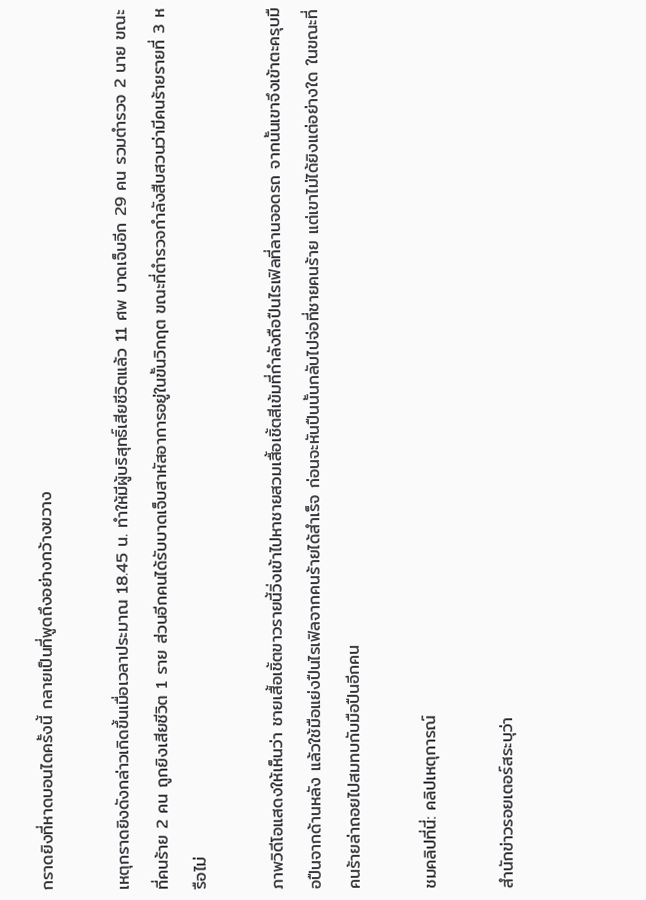กราดยิงที่หาดบอนไดครั้งนี้ กลายเป็นที่พูดถึงอย่างกว้างขวาง

เหตุกราดยิงดังกล่าวเกิดขึ้นเมื่อเวลาประมาณ 18.45 น. ทำให้มีผู้บริสุทธิ์เสียชีวิตแล้ว 11 ศพ บาดเจ็บอีก 29 คน รวมตำรวจ 2 นาย ขณะที่คนร้าย 2 คน ถูกยิงเสียชีวิต 1 ราย ส่วนอีกคนได้รับบาดเจ็บสาหัสอาการอยู่ในขั้นวิกฤต ขณะที่ตำรวจกำลังสืบสวนว่ามีคนร้ายรายที่ 3 หรือไม่

ภาพวิดีโอแสดงให้เห็นว่า ชายเสื้อเชิ้ตขาวรายนี้วิ่งเข้าไปหาชายสวมเสื้อเชิ้ตสีเข้มที่กำลังถือปืนไรเฟิลที่ลานจอดรถ จากนั้นเขาจึงเข้าตะครุบมือปืนจากด้านหลัง แล้วใช้มือแย่งปืนไรเฟิลจากคนร้ายได้สำเร็จ ก่อนจะหันปืนนั้นกลับไปจ่อที่ชายคนร้าย แต่เขาไม่ได้ยิงแต่อย่างใด ในขณะที่คนร้ายล่าถอยไปสมทบกับมือปืนอีกคน

ชมคลิปที่นี่: คลิปเหตุการณ์

สำนักข่าวรอยเตอร์สระบุว่า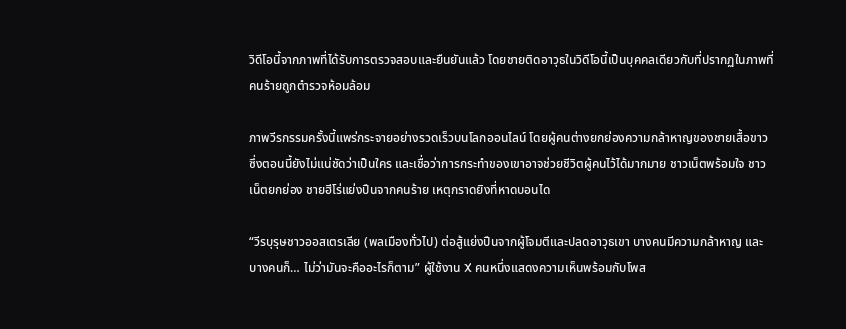วิดีโอนี้จากภาพที่ได้รับการตรวจสอบและยืนยันแล้ว โดยชายติดอาวุธในวิดีโอนี้เป็นบุคคลเดียวกับที่ปรากฏในภาพที่คนร้ายถูกตำรวจห้อมล้อม

ภาพวีรกรรมครั้งนี้แพร่กระจายอย่างรวดเร็วบนโลกออนไลน์ โดยผู้คนต่างยกย่องความกล้าหาญของชายเสื้อขาว ซึ่งตอนนี้ยังไม่แน่ชัดว่าเป็นใคร และเชื่อว่าการกระทำของเขาอาจช่วยชีวิตผู้คนไว้ได้มากมาย ชาวเน็ตพร้อมใจ ชาวเน็ตยกย่อง ชายฮีโร่แย่งปืนจากคนร้าย เหตุกราดยิงที่หาดบอนได

“วีรบุรุษชาวออสเตรเลีย (พลเมืองทั่วไป) ต่อสู้แย่งปืนจากผู้โจมตีและปลดอาวุธเขา บางคนมีความกล้าหาญ และบางคนก็… ไม่ว่ามันจะคืออะไรก็ตาม” ผู้ใช้งาน X คนหนึ่งแสดงความเห็นพร้อมกับโพส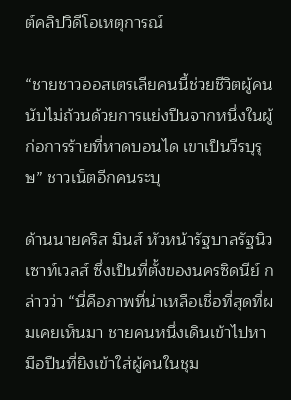ต์คลิปวิดีโอเหตุการณ์

“ชายชาวออสเตรเลียคนนี้ช่วยชีวิตผู้คนนับไม่ถ้วนด้วยการแย่งปืนจากหนึ่งในผู้ก่อการร้ายที่หาดบอนได เขาเป็นวีรบุรุษ” ชาวเน็ตอีกคนระบุ

ด้านนายคริส มินส์ หัวหน้ารัฐบาลรัฐนิวเซาท์เวลส์ ซึ่งเป็นที่ตั้งของนครซิดนีย์ กล่าวว่า “นี่คือภาพที่น่าเหลือเชื่อที่สุดที่ผมเคยเห็นมา ชายคนหนึ่งเดินเข้าไปหามือปืนที่ยิงเข้าใส่ผู้คนในชุม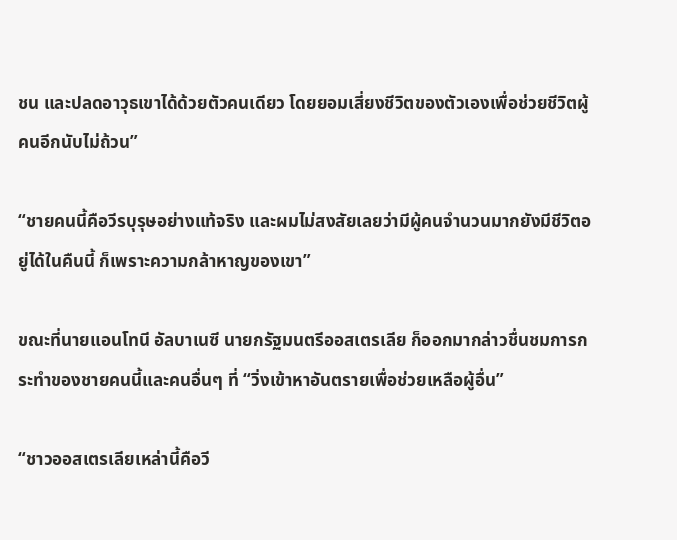ชน และปลดอาวุธเขาได้ด้วยตัวคนเดียว โดยยอมเสี่ยงชีวิตของตัวเองเพื่อช่วยชีวิตผู้คนอีกนับไม่ถ้วน”

“ชายคนนี้คือวีรบุรุษอย่างแท้จริง และผมไม่สงสัยเลยว่ามีผู้คนจำนวนมากยังมีชีวิตอยู่ได้ในคืนนี้ ก็เพราะความกล้าหาญของเขา”

ขณะที่นายแอนโทนี อัลบาเนซี นายกรัฐมนตรีออสเตรเลีย ก็ออกมากล่าวชื่นชมการกระทำของชายคนนี้และคนอื่นๆ ที่ “วิ่งเข้าหาอันตรายเพื่อช่วยเหลือผู้อื่น”

“ชาวออสเตรเลียเหล่านี้คือวี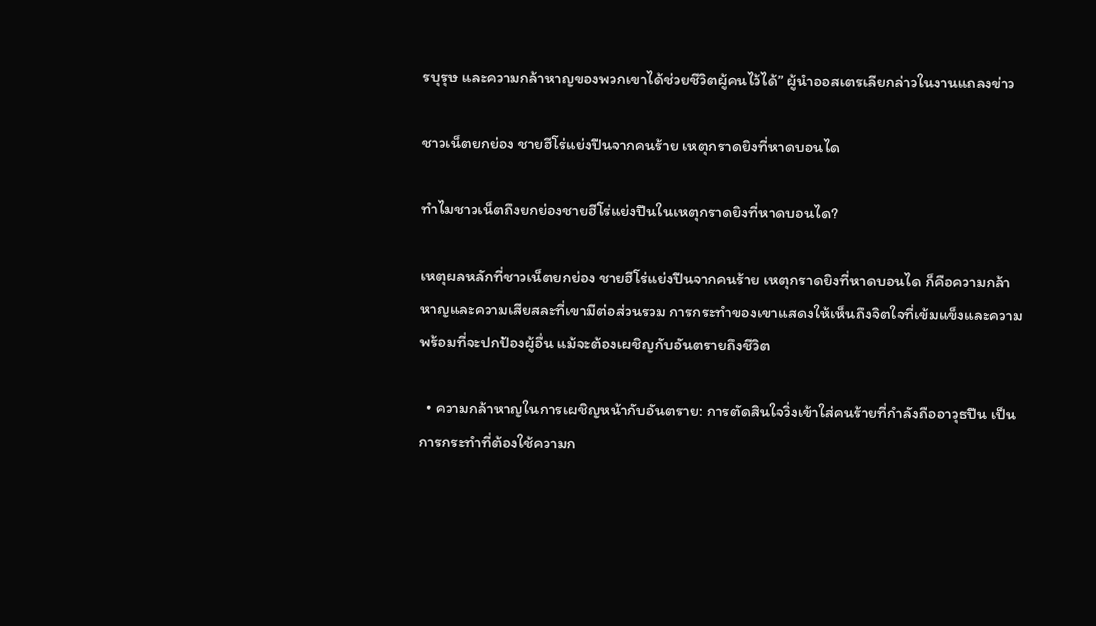รบุรุษ และความกล้าหาญของพวกเขาได้ช่วยชีวิตผู้คนไว้ได้” ผู้นำออสเตรเลียกล่าวในงานแถลงข่าว

ชาวเน็ตยกย่อง ชายฮีโร่แย่งปืนจากคนร้าย เหตุกราดยิงที่หาดบอนได

ทำไมชาวเน็ตถึงยกย่องชายฮีโร่แย่งปืนในเหตุกราดยิงที่หาดบอนได?

เหตุผลหลักที่ชาวเน็ตยกย่อง ชายฮีโร่แย่งปืนจากคนร้าย เหตุกราดยิงที่หาดบอนได ก็คือความกล้าหาญและความเสียสละที่เขามีต่อส่วนรวม การกระทำของเขาแสดงให้เห็นถึงจิตใจที่เข้มแข็งและความพร้อมที่จะปกป้องผู้อื่น แม้จะต้องเผชิญกับอันตรายถึงชีวิต

  • ความกล้าหาญในการเผชิญหน้ากับอันตราย: การตัดสินใจวิ่งเข้าใส่คนร้ายที่กำลังถืออาวุธปืน เป็นการกระทำที่ต้องใช้ความก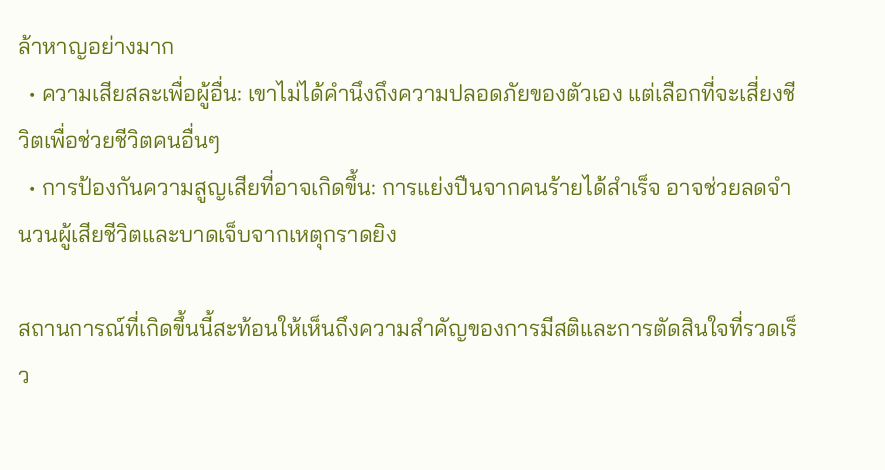ล้าหาญอย่างมาก
  • ความเสียสละเพื่อผู้อื่น: เขาไม่ได้คำนึงถึงความปลอดภัยของตัวเอง แต่เลือกที่จะเสี่ยงชีวิตเพื่อช่วยชีวิตคนอื่นๆ
  • การป้องกันความสูญเสียที่อาจเกิดขึ้น: การแย่งปืนจากคนร้ายได้สำเร็จ อาจช่วยลดจำนวนผู้เสียชีวิตและบาดเจ็บจากเหตุกราดยิง

สถานการณ์ที่เกิดขึ้นนี้สะท้อนให้เห็นถึงความสำคัญของการมีสติและการตัดสินใจที่รวดเร็ว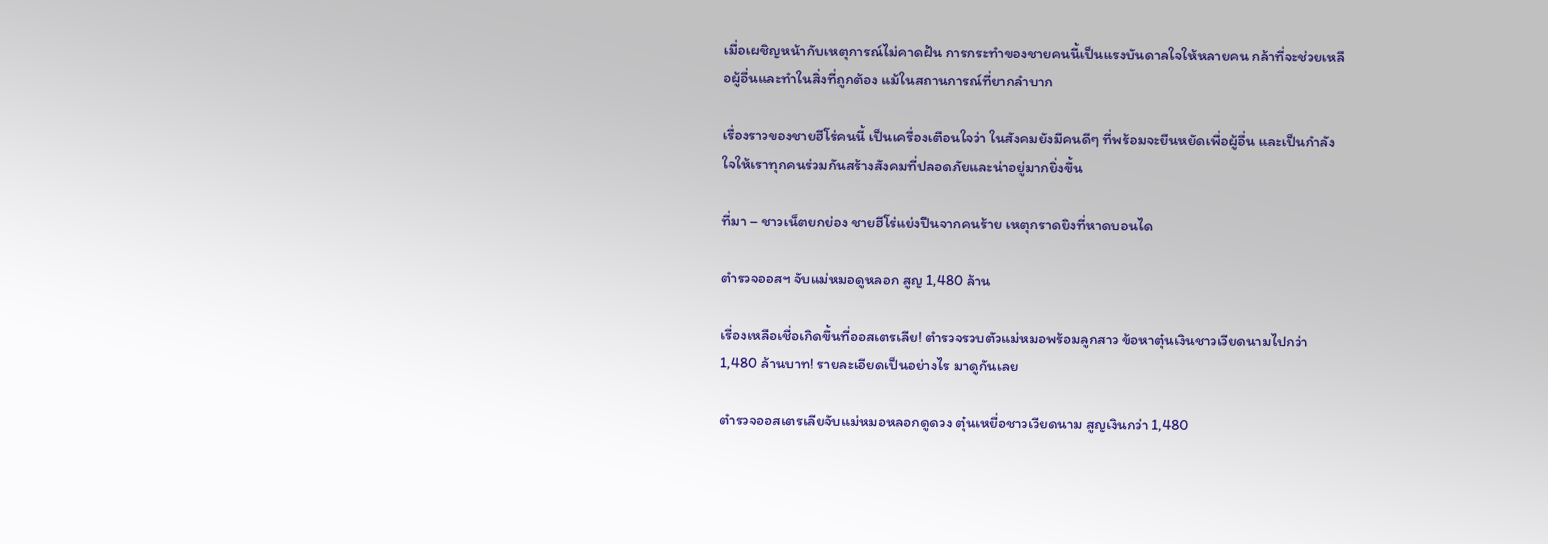เมื่อเผชิญหน้ากับเหตุการณ์ไม่คาดฝัน การกระทำของชายคนนี้เป็นแรงบันดาลใจให้หลายคน กล้าที่จะช่วยเหลือผู้อื่นและทำในสิ่งที่ถูกต้อง แม้ในสถานการณ์ที่ยากลำบาก

เรื่องราวของชายฮีโร่คนนี้ เป็นเครื่องเตือนใจว่า ในสังคมยังมีคนดีๆ ที่พร้อมจะยืนหยัดเพื่อผู้อื่น และเป็นกำลังใจให้เราทุกคนร่วมกันสร้างสังคมที่ปลอดภัยและน่าอยู่มากยิ่งขึ้น

ที่มา – ชาวเน็ตยกย่อง ชายฮีโร่แย่งปืนจากคนร้าย เหตุกราดยิงที่หาดบอนได

ตำรวจออสฯ จับแม่หมอดูหลอก สูญ 1,480 ล้าน

เรื่องเหลือเชื่อเกิดขึ้นที่ออสเตรเลีย! ตำรวจรวบตัวแม่หมอพร้อมลูกสาว ข้อหาตุ๋นเงินชาวเวียดนามไปกว่า 1,480 ล้านบาท! รายละเอียดเป็นอย่างไร มาดูกันเลย

ตำรวจออสเตรเลียจับแม่หมอหลอกดูดวง ตุ๋นเหยื่อชาวเวียดนาม สูญเงินกว่า 1,480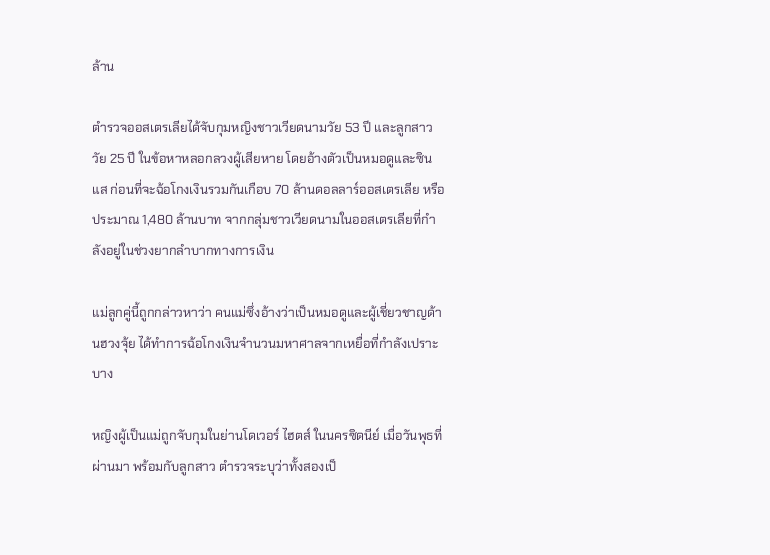ล้าน

ตำรวจออสเตรเลียได้จับกุมหญิงชาวเวียดนามวัย 53 ปี และลูกสาววัย 25 ปี ในข้อหาหลอกลวงผู้เสียหาย โดยอ้างตัวเป็นหมอดูและซินแส ก่อนที่จะฉ้อโกงเงินรวมกันเกือบ 70 ล้านดอลลาร์ออสเตรเลีย หรือประมาณ 1,480 ล้านบาท จากกลุ่มชาวเวียดนามในออสเตรเลียที่กำลังอยู่ในช่วงยากลำบากทางการเงิน

แม่ลูกคู่นี้ถูกกล่าวหาว่า คนแม่ซึ่งอ้างว่าเป็นหมอดูและผู้เชี่ยวชาญด้านฮวงจุ้ย ได้ทำการฉ้อโกงเงินจำนวนมหาศาลจากเหยื่อที่กำลังเปราะบาง

หญิงผู้เป็นแม่ถูกจับกุมในย่านโดเวอร์ ไฮตส์ ในนครซิดนีย์ เมื่อวันพุธที่ผ่านมา พร้อมกับลูกสาว ตำรวจระบุว่าทั้งสองเป็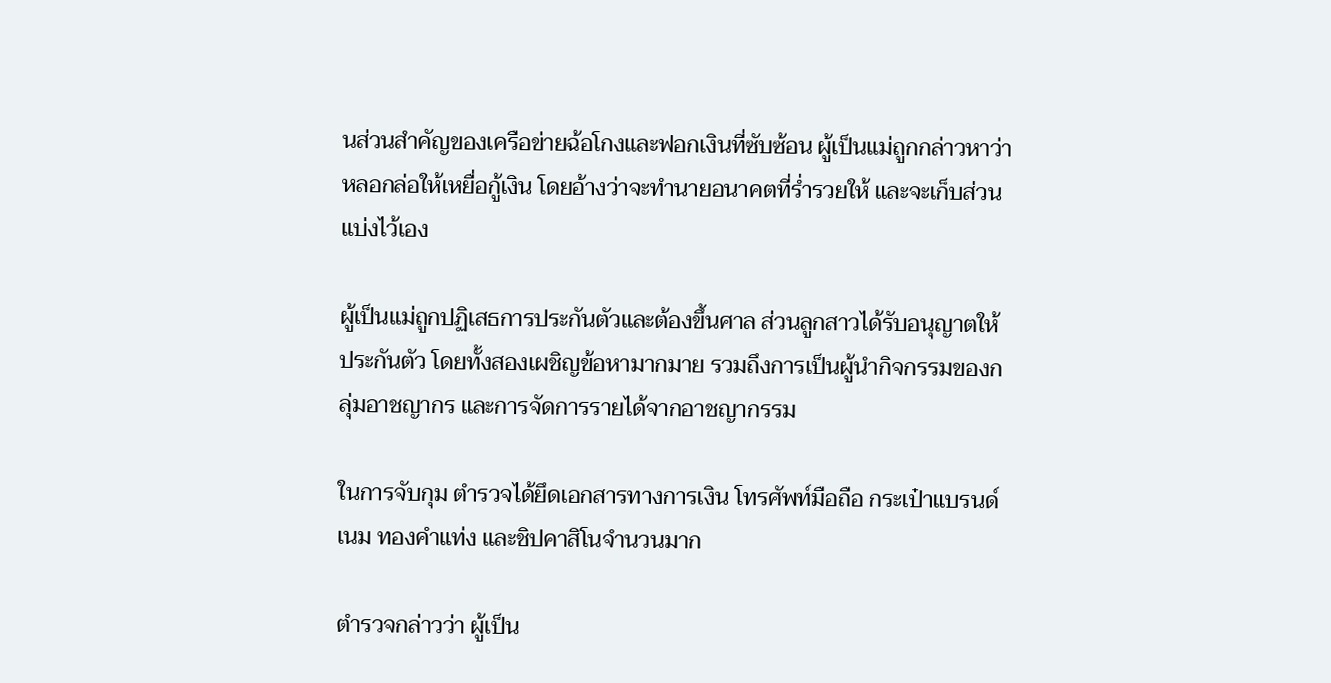นส่วนสำคัญของเครือข่ายฉ้อโกงและฟอกเงินที่ซับซ้อน ผู้เป็นแม่ถูกกล่าวหาว่า หลอกล่อให้เหยื่อกู้เงิน โดยอ้างว่าจะทำนายอนาคตที่ร่ำรวยให้ และจะเก็บส่วนแบ่งไว้เอง

ผู้เป็นแม่ถูกปฏิเสธการประกันตัวและต้องขึ้นศาล ส่วนลูกสาวได้รับอนุญาตให้ประกันตัว โดยทั้งสองเผชิญข้อหามากมาย รวมถึงการเป็นผู้นำกิจกรรมของกลุ่มอาชญากร และการจัดการรายได้จากอาชญากรรม

ในการจับกุม ตำรวจได้ยึดเอกสารทางการเงิน โทรศัพท์มือถือ กระเป๋าแบรนด์เนม ทองคำแท่ง และชิปคาสิโนจำนวนมาก

ตำรวจกล่าวว่า ผู้เป็น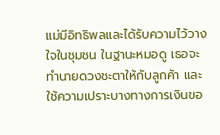แม่มีอิทธิพลและได้รับความไว้วางใจในชุมชน ในฐานะหมอดู เธอจะทำนายดวงชะตาให้กับลูกค้า และใช้ความเปราะบางทางการเงินขอ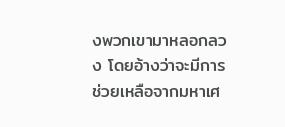งพวกเขามาหลอกลวง โดยอ้างว่าจะมีการช่วยเหลือจากมหาเศ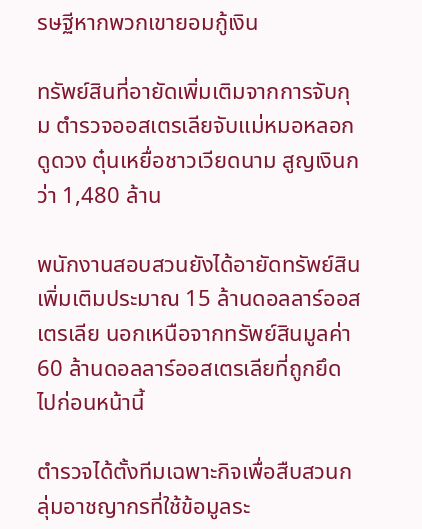รษฐีหากพวกเขายอมกู้เงิน

ทรัพย์สินที่อายัดเพิ่มเติมจากการจับกุม ตำรวจออสเตรเลียจับแม่หมอหลอกดูดวง ตุ๋นเหยื่อชาวเวียดนาม สูญเงินกว่า 1,480 ล้าน

พนักงานสอบสวนยังได้อายัดทรัพย์สินเพิ่มเติมประมาณ 15 ล้านดอลลาร์ออสเตรเลีย นอกเหนือจากทรัพย์สินมูลค่า 60 ล้านดอลลาร์ออสเตรเลียที่ถูกยึดไปก่อนหน้านี้

ตำรวจได้ตั้งทีมเฉพาะกิจเพื่อสืบสวนกลุ่มอาชญากรที่ใช้ข้อมูลระ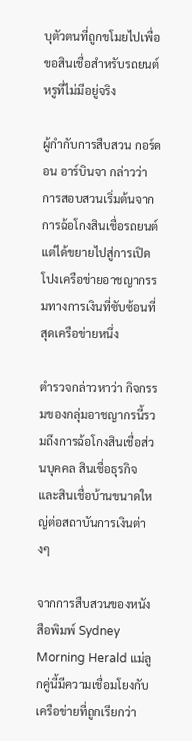บุตัวตนที่ถูกขโมยไปเพื่อขอสินเชื่อสำหรับรถยนต์หรูที่ไม่มีอยู่จริง

ผู้กำกับการสืบสวน กอร์ดอน อาร์บินจา กล่าวว่า การสอบสวนเริ่มต้นจากการฉ้อโกงสินเชื่อรถยนต์ แต่ได้ขยายไปสู่การเปิดโปงเครือข่ายอาชญากรรมทางการเงินที่ซับซ้อนที่สุดเครือข่ายหนึ่ง

ตำรวจกล่าวหาว่า กิจกรรมของกลุ่มอาชญากรนี้รวมถึงการฉ้อโกงสินเชื่อส่วนบุคคล สินเชื่อธุรกิจ และสินเชื่อบ้านขนาดใหญ่ต่อสถาบันการเงินต่างๆ

จากการสืบสวนของหนังสือพิมพ์ Sydney Morning Herald แม่ลูกคู่นี้มีความเชื่อมโยงกับเครือข่ายที่ถูกเรียกว่า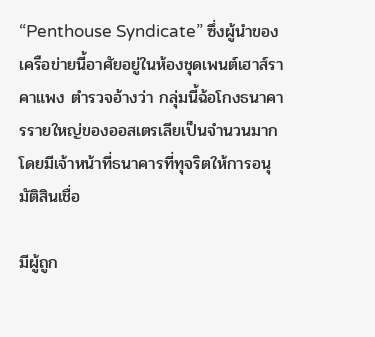“Penthouse Syndicate” ซึ่งผู้นำของเครือข่ายนี้อาศัยอยู่ในห้องชุดเพนต์เฮาส์ราคาแพง ตำรวจอ้างว่า กลุ่มนี้ฉ้อโกงธนาคารรายใหญ่ของออสเตรเลียเป็นจำนวนมาก โดยมีเจ้าหน้าที่ธนาคารที่ทุจริตให้การอนุมัติสินเชื่อ

มีผู้ถูก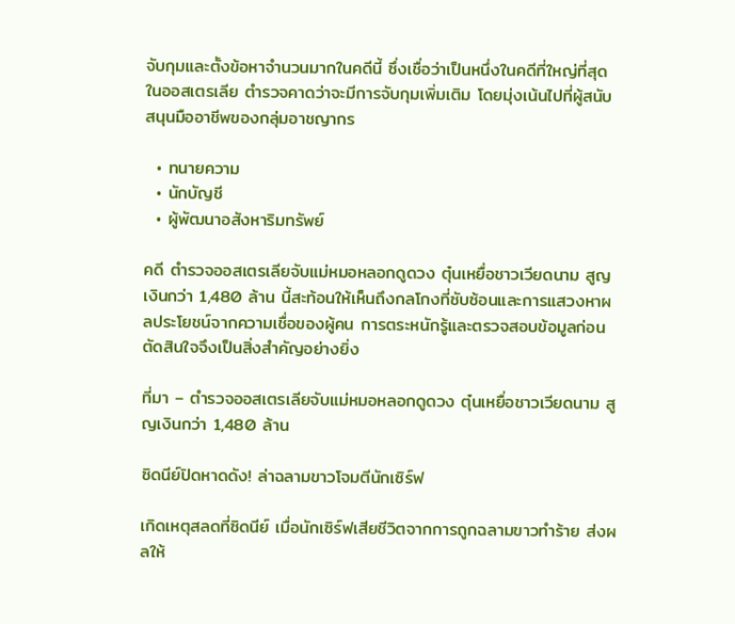จับกุมและตั้งข้อหาจำนวนมากในคดีนี้ ซึ่งเชื่อว่าเป็นหนึ่งในคดีที่ใหญ่ที่สุดในออสเตรเลีย ตำรวจคาดว่าจะมีการจับกุมเพิ่มเติม โดยมุ่งเน้นไปที่ผู้สนับสนุนมืออาชีพของกลุ่มอาชญากร

  • ทนายความ
  • นักบัญชี
  • ผู้พัฒนาอสังหาริมทรัพย์

คดี ตำรวจออสเตรเลียจับแม่หมอหลอกดูดวง ตุ๋นเหยื่อชาวเวียดนาม สูญเงินกว่า 1,480 ล้าน นี้สะท้อนให้เห็นถึงกลโกงที่ซับซ้อนและการแสวงหาผลประโยชน์จากความเชื่อของผู้คน การตระหนักรู้และตรวจสอบข้อมูลก่อนตัดสินใจจึงเป็นสิ่งสำคัญอย่างยิ่ง

ที่มา – ตำรวจออสเตรเลียจับแม่หมอหลอกดูดวง ตุ๋นเหยื่อชาวเวียดนาม สูญเงินกว่า 1,480 ล้าน

ซิดนีย์ปิดหาดดัง! ล่าฉลามขาวโจมตีนักเซิร์ฟ

เกิดเหตุสลดที่ซิดนีย์ เมื่อนักเซิร์ฟเสียชีวิตจากการถูกฉลามขาวทำร้าย ส่งผลให้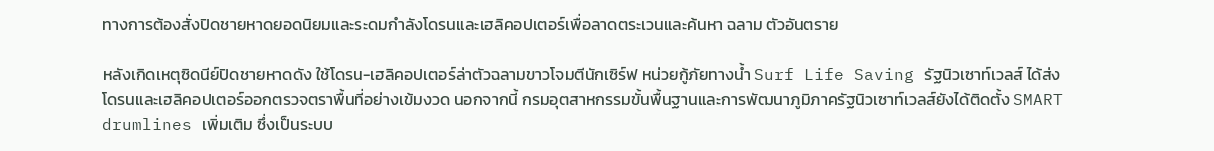ทางการต้องสั่งปิดชายหาดยอดนิยมและระดมกำลังโดรนและเฮลิคอปเตอร์เพื่อลาดตระเวนและค้นหา ฉลาม ตัวอันตราย

หลังเกิดเหตุซิดนีย์ปิดชายหาดดัง ใช้โดรน-เฮลิคอปเตอร์ล่าตัวฉลามขาวโจมตีนักเซิร์ฟ หน่วยกู้ภัยทางน้ำ Surf Life Saving รัฐนิวเซาท์เวลส์ ได้ส่งโดรนและเฮลิคอปเตอร์ออกตรวจตราพื้นที่อย่างเข้มงวด นอกจากนี้ กรมอุตสาหกรรมขั้นพื้นฐานและการพัฒนาภูมิภาครัฐนิวเซาท์เวลส์ยังได้ติดตั้ง SMART drumlines เพิ่มเติม ซึ่งเป็นระบบ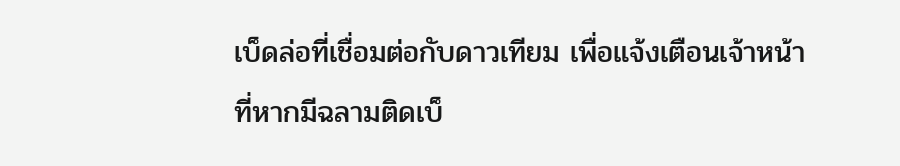เบ็ดล่อที่เชื่อมต่อกับดาวเทียม เพื่อแจ้งเตือนเจ้าหน้าที่หากมีฉลามติดเบ็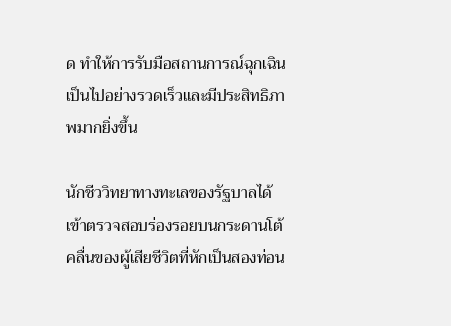ด ทำให้การรับมือสถานการณ์ฉุกเฉินเป็นไปอย่างรวดเร็วและมีประสิทธิภาพมากยิ่งขึ้น

นักชีววิทยาทางทะเลของรัฐบาลได้เข้าตรวจสอบร่องรอยบนกระดานโต้คลื่นของผู้เสียชีวิตที่หักเป็นสองท่อน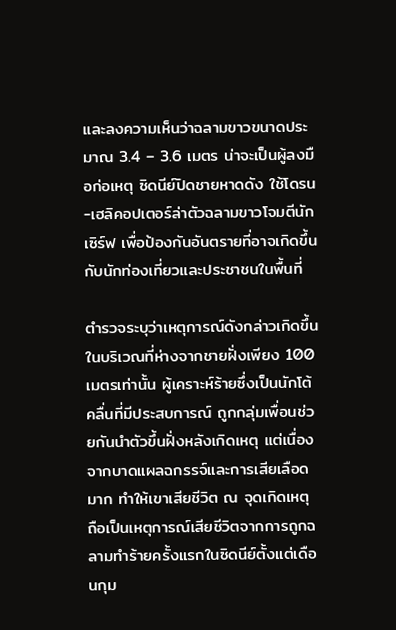และลงความเห็นว่าฉลามขาวขนาดประมาณ 3.4 – 3.6 เมตร น่าจะเป็นผู้ลงมือก่อเหตุ ซิดนีย์ปิดชายหาดดัง ใช้โดรน-เฮลิคอปเตอร์ล่าตัวฉลามขาวโจมตีนักเซิร์ฟ เพื่อป้องกันอันตรายที่อาจเกิดขึ้นกับนักท่องเที่ยวและประชาชนในพื้นที่

ตำรวจระบุว่าเหตุการณ์ดังกล่าวเกิดขึ้นในบริเวณที่ห่างจากชายฝั่งเพียง 100 เมตรเท่านั้น ผู้เคราะห์ร้ายซึ่งเป็นนักโต้คลื่นที่มีประสบการณ์ ถูกกลุ่มเพื่อนช่วยกันนำตัวขึ้นฝั่งหลังเกิดเหตุ แต่เนื่องจากบาดแผลฉกรรจ์และการเสียเลือดมาก ทำให้เขาเสียชีวิต ณ จุดเกิดเหตุ ถือเป็นเหตุการณ์เสียชีวิตจากการถูกฉลามทำร้ายครั้งแรกในซิดนีย์ตั้งแต่เดือนกุม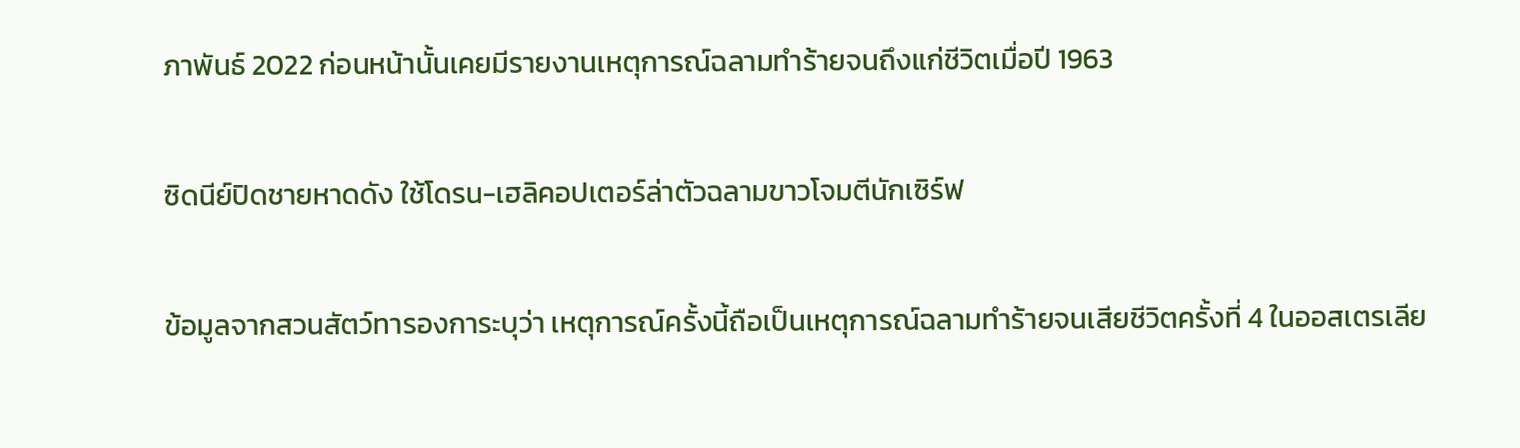ภาพันธ์ 2022 ก่อนหน้านั้นเคยมีรายงานเหตุการณ์ฉลามทำร้ายจนถึงแก่ชีวิตเมื่อปี 1963

ซิดนีย์ปิดชายหาดดัง ใช้โดรน-เฮลิคอปเตอร์ล่าตัวฉลามขาวโจมตีนักเซิร์ฟ

ข้อมูลจากสวนสัตว์ทารองการะบุว่า เหตุการณ์ครั้งนี้ถือเป็นเหตุการณ์ฉลามทำร้ายจนเสียชีวิตครั้งที่ 4 ในออสเตรเลีย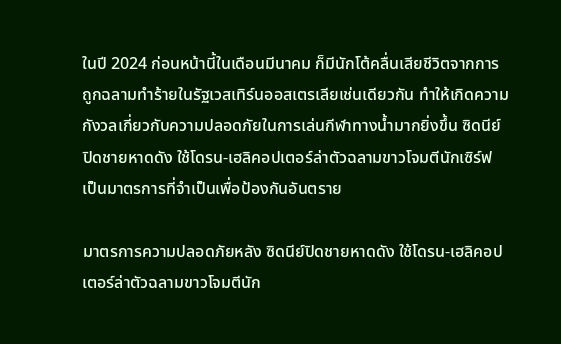ในปี 2024 ก่อนหน้านี้ในเดือนมีนาคม ก็มีนักโต้คลื่นเสียชีวิตจากการถูกฉลามทำร้ายในรัฐเวสเทิร์นออสเตรเลียเช่นเดียวกัน ทำให้เกิดความกังวลเกี่ยวกับความปลอดภัยในการเล่นกีฬาทางน้ำมากยิ่งขึ้น ซิดนีย์ปิดชายหาดดัง ใช้โดรน-เฮลิคอปเตอร์ล่าตัวฉลามขาวโจมตีนักเซิร์ฟ เป็นมาตรการที่จำเป็นเพื่อป้องกันอันตราย

มาตรการความปลอดภัยหลัง ซิดนีย์ปิดชายหาดดัง ใช้โดรน-เฮลิคอปเตอร์ล่าตัวฉลามขาวโจมตีนัก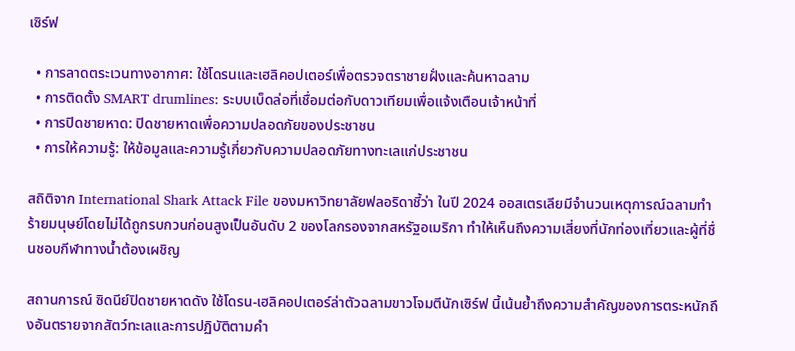เซิร์ฟ

  • การลาดตระเวนทางอากาศ: ใช้โดรนและเฮลิคอปเตอร์เพื่อตรวจตราชายฝั่งและค้นหาฉลาม
  • การติดตั้ง SMART drumlines: ระบบเบ็ดล่อที่เชื่อมต่อกับดาวเทียมเพื่อแจ้งเตือนเจ้าหน้าที่
  • การปิดชายหาด: ปิดชายหาดเพื่อความปลอดภัยของประชาชน
  • การให้ความรู้: ให้ข้อมูลและความรู้เกี่ยวกับความปลอดภัยทางทะเลแก่ประชาชน

สถิติจาก International Shark Attack File ของมหาวิทยาลัยฟลอริดาชี้ว่า ในปี 2024 ออสเตรเลียมีจำนวนเหตุการณ์ฉลามทำร้ายมนุษย์โดยไม่ได้ถูกรบกวนก่อนสูงเป็นอันดับ 2 ของโลกรองจากสหรัฐอเมริกา ทำให้เห็นถึงความเสี่ยงที่นักท่องเที่ยวและผู้ที่ชื่นชอบกีฬาทางน้ำต้องเผชิญ

สถานการณ์ ซิดนีย์ปิดชายหาดดัง ใช้โดรน-เฮลิคอปเตอร์ล่าตัวฉลามขาวโจมตีนักเซิร์ฟ นี้เน้นย้ำถึงความสำคัญของการตระหนักถึงอันตรายจากสัตว์ทะเลและการปฏิบัติตามคำ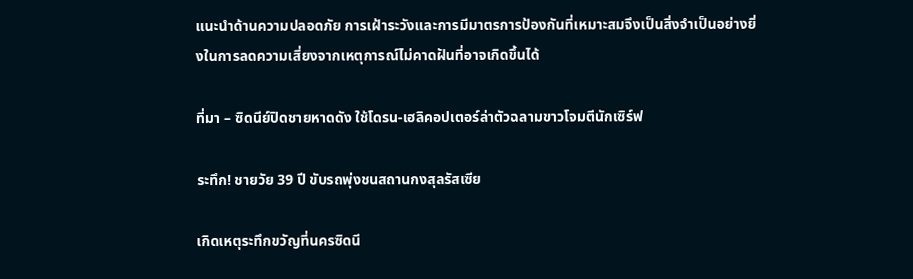แนะนำด้านความปลอดภัย การเฝ้าระวังและการมีมาตรการป้องกันที่เหมาะสมจึงเป็นสิ่งจำเป็นอย่างยิ่งในการลดความเสี่ยงจากเหตุการณ์ไม่คาดฝันที่อาจเกิดขึ้นได้

ที่มา – ซิดนีย์ปิดชายหาดดัง ใช้โดรน-เฮลิคอปเตอร์ล่าตัวฉลามขาวโจมตีนักเซิร์ฟ

ระทึก! ชายวัย 39 ปี ขับรถพุ่งชนสถานกงสุลรัสเซีย

เกิดเหตุระทึกขวัญที่นครซิดนี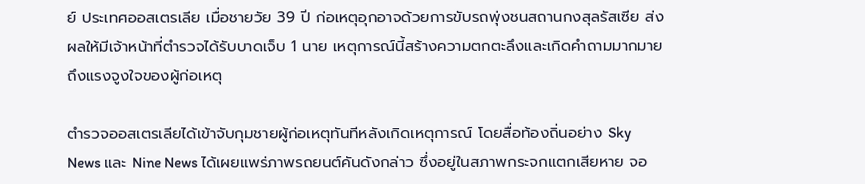ย์ ประเทศออสเตรเลีย เมื่อชายวัย 39 ปี ก่อเหตุอุกอาจด้วยการขับรถพุ่งชนสถานกงสุลรัสเซีย ส่งผลให้มีเจ้าหน้าที่ตำรวจได้รับบาดเจ็บ 1 นาย เหตุการณ์นี้สร้างความตกตะลึงและเกิดคำถามมากมายถึงแรงจูงใจของผู้ก่อเหตุ

ตำรวจออสเตรเลียได้เข้าจับกุมชายผู้ก่อเหตุทันทีหลังเกิดเหตุการณ์ โดยสื่อท้องถิ่นอย่าง Sky News และ Nine News ได้เผยแพร่ภาพรถยนต์คันดังกล่าว ซึ่งอยู่ในสภาพกระจกแตกเสียหาย จอ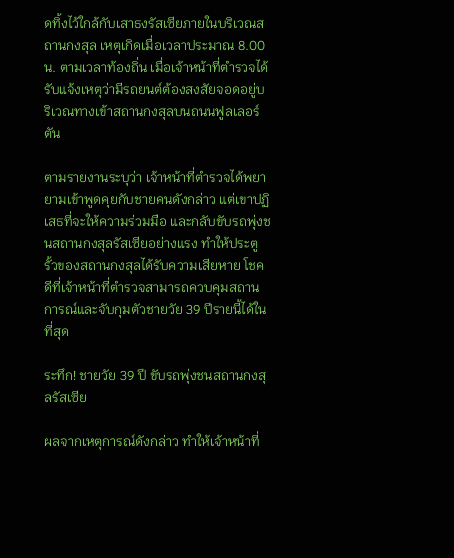ดทิ้งไว้ใกล้กับเสาธงรัสเซียภายในบริเวณสถานกงสุล เหตุเกิดเมื่อเวลาประมาณ 8.00 น. ตามเวลาท้องถิ่น เมื่อเจ้าหน้าที่ตำรวจได้รับแจ้งเหตุว่ามีรถยนต์ต้องสงสัยจอดอยู่บริเวณทางเข้าสถานกงสุลบนถนนฟูลเลอร์ตัน

ตามรายงานระบุว่า เจ้าหน้าที่ตำรวจได้พยายามเข้าพูดคุยกับชายคนดังกล่าว แต่เขาปฏิเสธที่จะให้ความร่วมมือ และกลับขับรถพุ่งชนสถานกงสุลรัสเซียอย่างแรง ทำให้ประตูรั้วของสถานกงสุลได้รับความเสียหาย โชคดีที่เจ้าหน้าที่ตำรวจสามารถควบคุมสถานการณ์และจับกุมตัวชายวัย 39 ปีรายนี้ได้ในที่สุด

ระทึก! ชายวัย 39 ปี ขับรถพุ่งชนสถานกงสุลรัสเซีย

ผลจากเหตุการณ์ดังกล่าว ทำให้เจ้าหน้าที่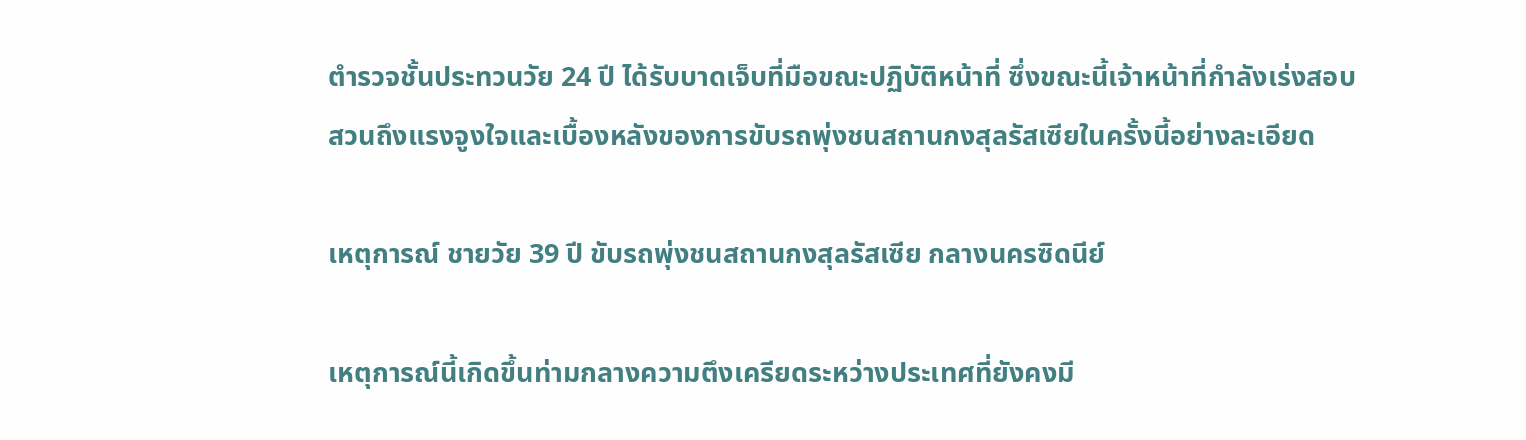ตำรวจชั้นประทวนวัย 24 ปี ได้รับบาดเจ็บที่มือขณะปฏิบัติหน้าที่ ซึ่งขณะนี้เจ้าหน้าที่กำลังเร่งสอบสวนถึงแรงจูงใจและเบื้องหลังของการขับรถพุ่งชนสถานกงสุลรัสเซียในครั้งนี้อย่างละเอียด

เหตุการณ์ ชายวัย 39 ปี ขับรถพุ่งชนสถานกงสุลรัสเซีย กลางนครซิดนีย์

เหตุการณ์นี้เกิดขึ้นท่ามกลางความตึงเครียดระหว่างประเทศที่ยังคงมี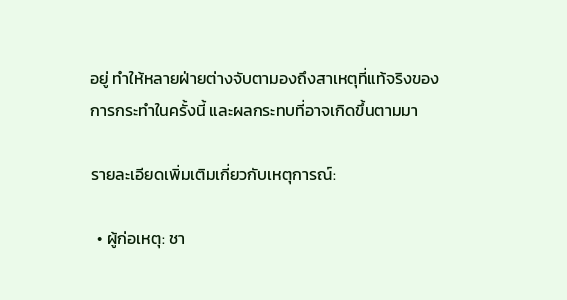อยู่ ทำให้หลายฝ่ายต่างจับตามองถึงสาเหตุที่แท้จริงของการกระทำในครั้งนี้ และผลกระทบที่อาจเกิดขึ้นตามมา

รายละเอียดเพิ่มเติมเกี่ยวกับเหตุการณ์:

  • ผู้ก่อเหตุ: ชา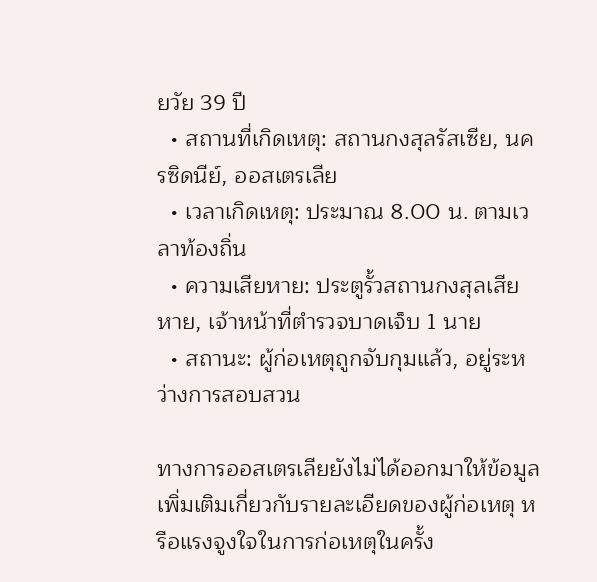ยวัย 39 ปี
  • สถานที่เกิดเหตุ: สถานกงสุลรัสเซีย, นครซิดนีย์, ออสเตรเลีย
  • เวลาเกิดเหตุ: ประมาณ 8.00 น. ตามเวลาท้องถิ่น
  • ความเสียหาย: ประตูรั้วสถานกงสุลเสียหาย, เจ้าหน้าที่ตำรวจบาดเจ็บ 1 นาย
  • สถานะ: ผู้ก่อเหตุถูกจับกุมแล้ว, อยู่ระหว่างการสอบสวน

ทางการออสเตรเลียยังไม่ได้ออกมาให้ข้อมูลเพิ่มเติมเกี่ยวกับรายละเอียดของผู้ก่อเหตุ หรือแรงจูงใจในการก่อเหตุในครั้ง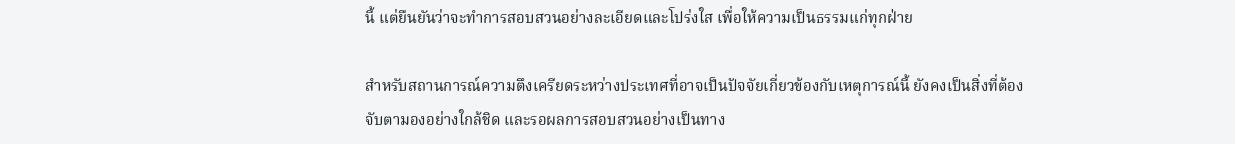นี้ แต่ยืนยันว่าจะทำการสอบสวนอย่างละเอียดและโปร่งใส เพื่อให้ความเป็นธรรมแก่ทุกฝ่าย

สำหรับสถานการณ์ความตึงเครียดระหว่างประเทศที่อาจเป็นปัจจัยเกี่ยวข้องกับเหตุการณ์นี้ ยังคงเป็นสิ่งที่ต้องจับตามองอย่างใกล้ชิด และรอผลการสอบสวนอย่างเป็นทาง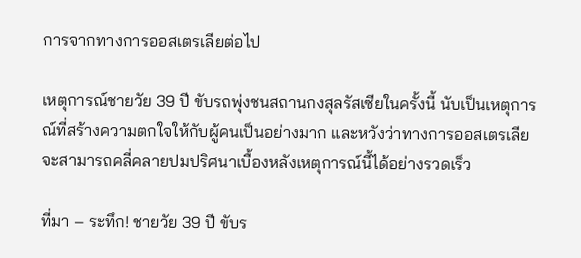การจากทางการออสเตรเลียต่อไป

เหตุการณ์ชายวัย 39 ปี ขับรถพุ่งชนสถานกงสุลรัสเซียในครั้งนี้ นับเป็นเหตุการณ์ที่สร้างความตกใจให้กับผู้คนเป็นอย่างมาก และหวังว่าทางการออสเตรเลียจะสามารถคลี่คลายปมปริศนาเบื้องหลังเหตุการณ์นี้ได้อย่างรวดเร็ว

ที่มา – ระทึก! ชายวัย 39 ปี ขับร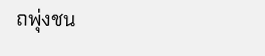ถพุ่งชน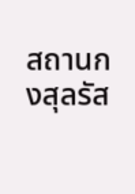สถานกงสุลรัส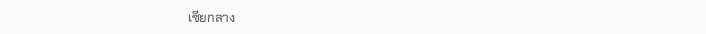เซียกลาง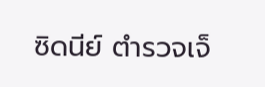ซิดนีย์ ตำรวจเจ็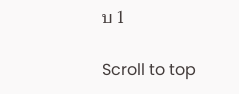บ 1

Scroll to top